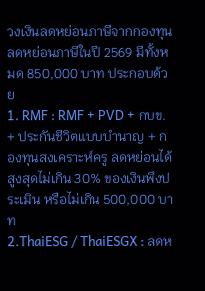วงเงินลดหย่อนภาษีจากกองทุนลดหย่อนภาษีในปี 2569 มีทั้งหมด 850,000 บาท ประกอบด้วย
1. RMF : RMF + PVD + กบข. + ประกันชีวิตแบบบำนาญ + กองทุนสงเคราะห์ครู ลดหย่อนได้สูงสุดไม่เกิน 30% ของเงินพึงประเมิน หรือไม่เกิน 500,000 บาท
2.ThaiESG / ThaiESGX : ลดห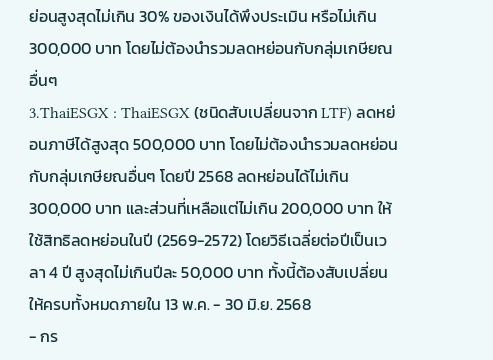ย่อนสูงสุดไม่เกิน 30% ของเงินได้พึงประเมิน หรือไม่เกิน 300,000 บาท โดยไม่ต้องนำรวมลดหย่อนกับกลุ่มเกษียณอื่นๆ
3.ThaiESGX : ThaiESGX (ชนิดสับเปลี่ยนจาก LTF) ลดหย่อนภาษีได้สูงสุด 500,000 บาท โดยไม่ต้องนำรวมลดหย่อนกับกลุ่มเกษียณอื่นๆ โดยปี 2568 ลดหย่อนได้ไม่เกิน 300,000 บาท และส่วนที่เหลือแต่ไม่เกิน 200,000 บาท ให้ใช้สิทธิลดหย่อนในปี (2569-2572) โดยวิธีเฉลี่ยต่อปีเป็นเวลา 4 ปี สูงสุดไม่เกินปีละ 50,000 บาท ทั้งนี้ต้องสับเปลี่ยนให้ครบทั้งหมดภายใน 13 พ.ค. - 30 มิ.ย. 2568
- กร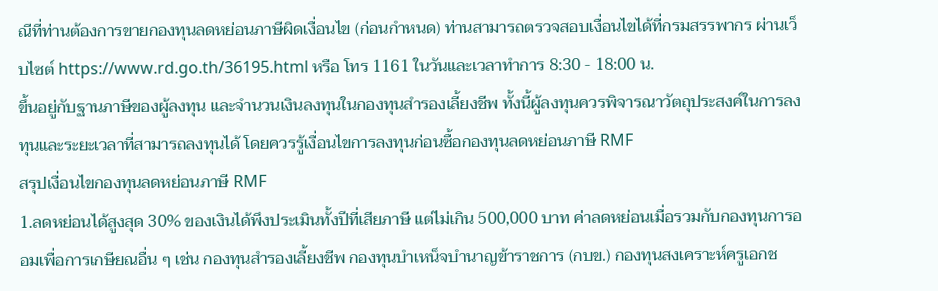ณีที่ท่านต้องการขายกองทุนลดหย่อนภาษีผิดเงื่อนไข (ก่อนกำหนด) ท่านสามารถตรวจสอบเงื่อนไขได้ที่กรมสรรพากร ผ่านเว็บไซต์ https://www.rd.go.th/36195.html หรือ โทร 1161 ในวันและเวลาทำการ 8:30 - 18:00 น.
ขึ้นอยู่กับฐานภาษีของผู้ลงทุน และจำนวนเงินลงทุนในกองทุนสำรองเลี้ยงชีพ ทั้งนี้ผู้ลงทุนควรพิจารณาวัตถุประสงค์ในการลงทุนและระยะเวลาที่สามารถลงทุนได้ โดยควรรู้เงื่อนไขการลงทุนก่อนซื้อกองทุนลดหย่อนภาษี RMF
สรุปเงื่อนไขกองทุนลดหย่อนภาษี RMF
1.ลดหย่อนได้สูงสุด 30% ของเงินได้พึงประเมินทั้งปีที่เสียภาษี แต่ไม่เกิน 500,000 บาท ค่าลดหย่อนเมื่อรวมกับกองทุนการออมเพื่อการเกษียณอื่น ๆ เช่น กองทุนสำรองเลี้ยงชีพ กองทุนบำเหน็จบำนาญข้าราชการ (กบข.) กองทุนสงเคราะห์ครูเอกช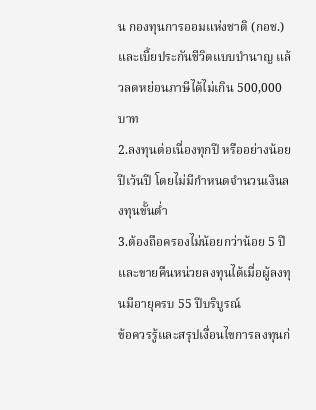น กองทุนการออมแห่งชาติ (กอช.) และเบี้ยประกันชีวิตแบบบำนาญ แล้วลดหย่อนภาษีได้ไม่เกิน 500,000 บาท
2.ลงทุนต่อเนื่องทุกปี หรืออย่างน้อยปีเว้นปี โดยไม่มีกำหนดจำนวนเงินลงทุนขั้นต่ำ
3.ต้องถือครองไม่น้อยกว่าน้อย 5 ปี และขายคืนหน่วยลงทุนได้เมื่อผู้ลงทุนมีอายุครบ 55 ปีบริบูรณ์
ข้อควรรู้และสรุปเงื่อนไขการลงทุนก่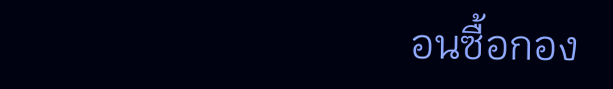อนซื้อกอง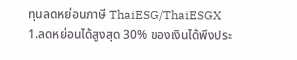ทุนลดหย่อนภาษี ThaiESG/ThaiESGX
1.ลดหย่อนได้สูงสุด 30% ของเงินได้พึงประ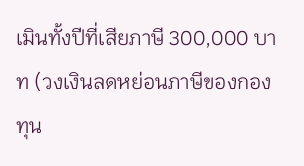เมินทั้งปีที่เสียภาษี 300,000 บาท (วงเงินลดหย่อนภาษีของกองทุน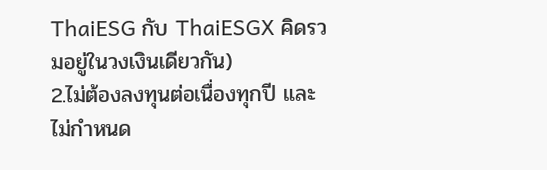ThaiESG กับ ThaiESGX คิดรวมอยู่ในวงเงินเดียวกัน)
2.ไม่ต้องลงทุนต่อเนื่องทุกปี และไม่กำหนด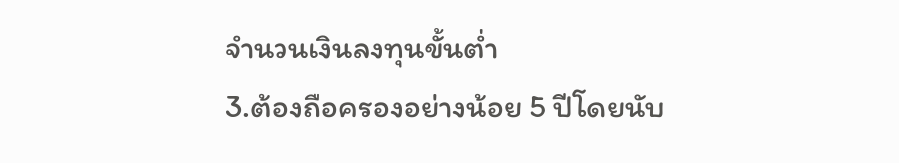จำนวนเงินลงทุนขั้นต่ำ
3.ต้องถือครองอย่างน้อย 5 ปีโดยนับ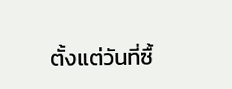ตั้งแต่วันที่ซื้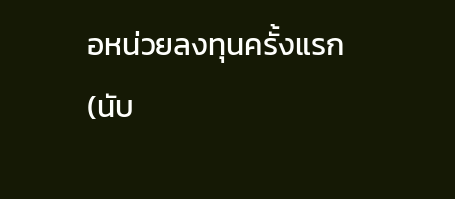อหน่วยลงทุนครั้งแรก (นับ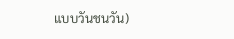แบบวันชนวัน)